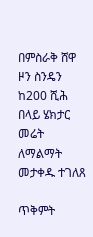በምስራቅ ሸዋ ዞን ስንዴን ከ200 ሺሕ በላይ ሄክታር መሬት ለማልማት መታቀዱ ተገለጸ

ጥቅምት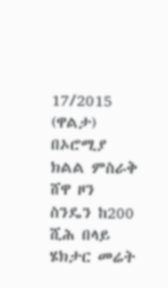17/2015 (ዋልታ) በኦሮሚያ ክልል ምስራቅ ሸዋ ዞን ስንዴን ከ200 ሺሕ በላይ ሄክታር መሬት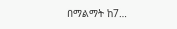በማልማት ከ7…